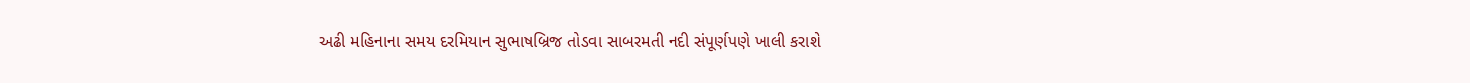અઢી મહિનાના સમય દરમિયાન સુભાષબ્રિજ તોડવા સાબરમતી નદી સંપૂર્ણપણે ખાલી કરાશે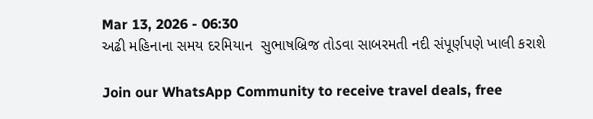Mar 13, 2026 - 06:30
અઢી મહિનાના સમય દરમિયાન  સુભાષબ્રિજ તોડવા સાબરમતી નદી સંપૂર્ણપણે ખાલી કરાશે

Join our WhatsApp Community to receive travel deals, free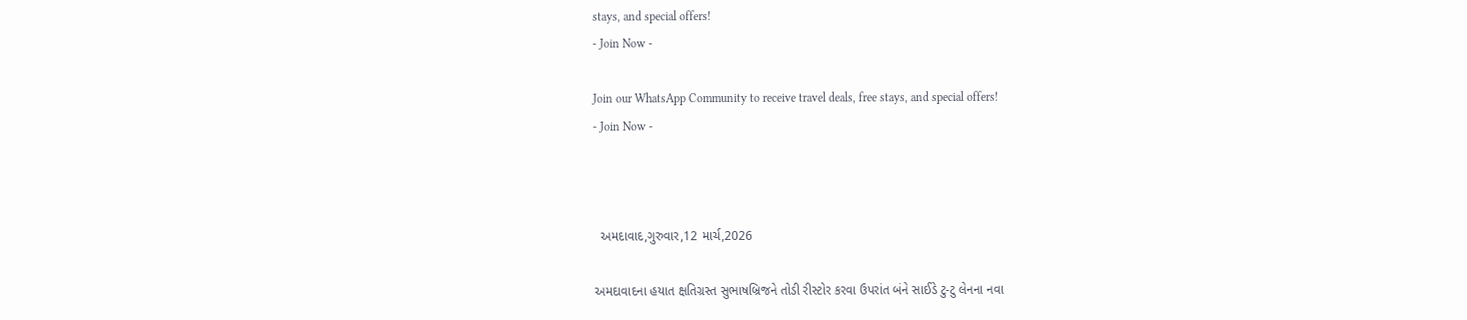stays, and special offers!
- Join Now -

Join our WhatsApp Community to receive travel deals, free stays, and special offers!
- Join Now -



  અમદાવાદ,ગુરુવાર,12 માર્ચ,2026

અમદાવાદના હયાત ક્ષતિગ્રસ્ત સુભાષબ્રિજને તોડી રીસ્ટોર કરવા ઉપરાંત બંને સાઈડે ટુ-ટુ લેનના નવા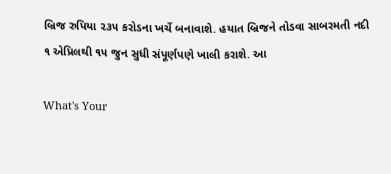બ્રિજ રુપિયા ૨૩૫ કરોડના ખર્ચે બનાવાશે. હયાત બ્રિજને તોડવા સાબરમતી નદી ૧ એપ્રિલથી ૧૫ જુન સુધી સંપૂર્ણપણે ખાલી કરાશે. આ

What's Your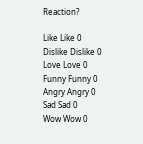Reaction?

Like Like 0
Dislike Dislike 0
Love Love 0
Funny Funny 0
Angry Angry 0
Sad Sad 0
Wow Wow 0